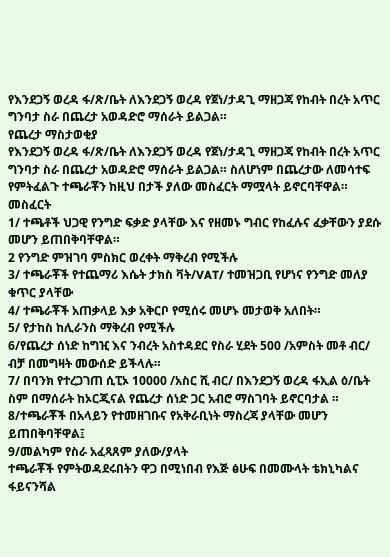የእንደጋኝ ወረዳ ፋ/ጽ/ቤት ለእንደጋኝ ወረዳ የጀነ/ታዳጊ ማዘጋጃ የከብት በረት አጥር ግንባታ ስራ በጨረታ አወዳድሮ ማሰራት ይልጋል።
የጨረታ ማስታወቂያ
የእንደጋኝ ወረዳ ፋ/ጽ/ቤት ለእንደጋኝ ወረዳ የጀነ/ታዳጊ ማዘጋጃ የከብት በረት አጥር ግንባታ ስራ በጨረታ አወዳድሮ ማሰራት ይልጋል። ስለሆነም በጨረታው ለመሳተፍ የምትፈልጉ ተጫራቾን ከዚህ በታች ያለው መስፈርት ማሟላት ይኖርባቸዋል።
መስፈርት
1/ ተጫቶች ህጋዊ የንግድ ፍቃድ ያላቸው እና የዘመኑ ግብር የከፈሉና ፈቃቸውን ያደሱ መሆን ይጠበቅባቸዋል።
2 የንግድ ምዝገባ ምስክር ወረቀት ማቅረብ የሚችሉ
3/ ተጫራቾች የተጨማሪ እሴት ታክስ ቫት/VAT/ ተመዝጋቢ የሆነና የንግድ መለያ ቁጥር ያላቸው
4/ ተጫራቾች አጠቃላይ እቃ አቅርቦ የሚሰሩ መሆኑ መታወቅ አለበት።
5/ የታከስ ከሊራንስ ማቅረብ የሚችሉ
6/የጨረታ ሰነድ ከግዢ እና ንብረት አስተዳደር የስራ ሂደት 500 /አምስት መቶ ብር/ ብቻ በመግዛት መውሰድ ይችላሉ።
7/ በባንክ የተረጋገጠ ሲፒኦ 10000 /አስር ሺ ብር/ በእንደጋኝ ወረዳ ፋኢል ዕ/ቤት ስም በማሰራት ከኦርጂናል የጨረታ ሰነድ ጋር አብሮ ማስገባት ይኖርባታል ።
8/ተጫራቾች በአላይን የተመዘገቡና የአቅራቢነት ማስረጃ ያላቸው መሆን ይጠበቅባቸዋል፤
9/መልካም የስራ አፈጻጸም ያለው/ያላት
ተጫራቾች የምትወዳደሩበትን ዋጋ በሚነበብ የእጅ ፅሁፍ በመሙላት ቴክኒካልና ፋይናንሻል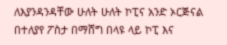ለእያንዳንዳቸው ሁለት ሁለት ኮፒና አንድ ኦርጅናል በተለያየ ፖስታ በማሸግ በላዩ ላይ ኮፒ እና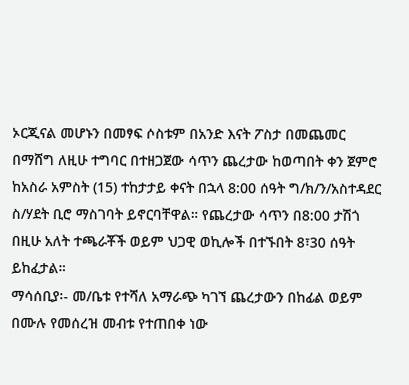ኦርጂናል መሆኑን በመፃፍ ሶስቱም በአንድ እናት ፖስታ በመጨመር በማሸግ ለዚሁ ተግባር በተዘጋጀው ሳጥን ጨረታው ከወጣበት ቀን ጀምሮ ከአስራ አምስት (15) ተከታታይ ቀናት በኋላ 8:00 ሰዓት ግ/ክ/ን/አስተዳደር ስ/ሃደት ቢሮ ማስገባት ይኖርባቸዋል። የጨረታው ሳጥን በ8:00 ታሽጎ በዚሁ አለት ተጫራቾች ወይም ህጋዊ ወኪሎች በተኙበት 8፣30 ሰዓት ይከፈታል።
ማሳሰቢያ፡- መ/ቤቱ የተሻለ አማራጭ ካገኘ ጨረታውን በከፊል ወይም በሙሉ የመሰረዝ መብቱ የተጠበቀ ነው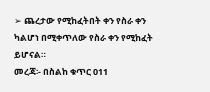➢ ጨረታው የሚከፈትበት ቀን የስራ ቀን ካልሆነ በሚቀጥለው የስራ ቀን የሚከፈት ይሆናል።
መረጃ፡- በስልከ ቁጥር 011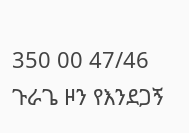350 00 47/46
ጉራጌ ዞን የእንደጋኝ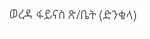ወረዳ ፋይናስ ጽ/ቤት (ድንቁላ)